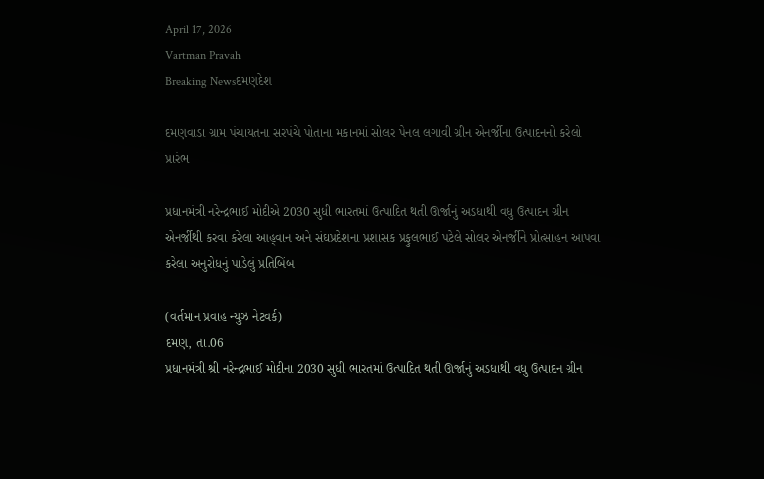April 17, 2026
Vartman Pravah
Breaking Newsદમણદેશ

દમણવાડા ગ્રામ પંચાયતના સરપંચે પોતાના મકાનમાં સોલર પેનલ લગાવી ગ્રીન એનર્જીના ઉત્‍પાદનનો કરેલો પ્રારંભ

પ્રધાનમંત્રી નરેન્‍દ્રભાઈ મોદીએ 2030 સુધી ભારતમાં ઉત્‍પાદિત થતી ઊર્જાનું અડધાથી વધુ ઉત્‍પાદન ગ્રીન એનર્જીથી કરવા કરેલા આહ્‌વાન અને સંઘપ્રદેશના પ્રશાસક પ્રફુલભાઈ પટેલે સોલર એનર્જીને પ્રોત્‍સાહન આપવા કરેલા અનુરોધનું પાડેલું પ્રતિબિંબ

(વર્તમાન પ્રવાહ ન્‍યુઝ નેટવર્ક)
દમણ, તા.06
પ્રધાનમંત્રી શ્રી નરેન્‍દ્રભાઈ મોદીના 2030 સુધી ભારતમાં ઉત્‍પાદિત થતી ઊર્જાનું અડધાથી વધુ ઉત્‍પાદન ગ્રીન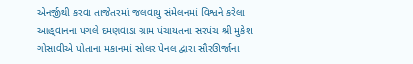એનર્જીથી કરવા તાજેતરમાં જલવાયુ સંમેલનમાં વિશ્વને કરેલા આહ્‌વાનના પગલે દમણવાડા ગ્રામ પંચાયતના સરપંચ શ્રી મુકેશ ગોસાવીએ પોતાના મકાનમાં સોલર પેનલ દ્વારા સૌરઊર્જાના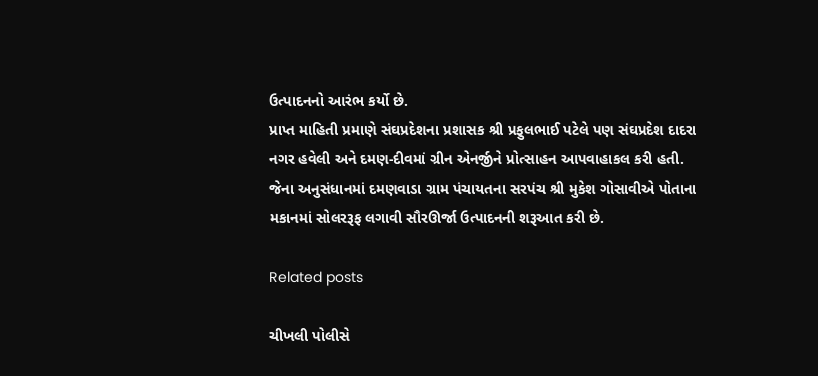ઉત્‍પાદનનો આરંભ કર્યો છે.
પ્રાપ્ત માહિતી પ્રમાણે સંઘપ્રદેશના પ્રશાસક શ્રી પ્રફુલભાઈ પટેલે પણ સંઘપ્રદેશ દાદરા નગર હવેલી અને દમણ-દીવમાં ગ્રીન એનર્જીને પ્રોત્‍સાહન આપવાહાકલ કરી હતી. જેના અનુસંધાનમાં દમણવાડા ગ્રામ પંચાયતના સરપંચ શ્રી મુકેશ ગોસાવીએ પોતાના મકાનમાં સોલરરૂફ લગાવી સૌરઊર્જા ઉત્‍પાદનની શરૂઆત કરી છે.

Related posts

ચીખલી પોલીસે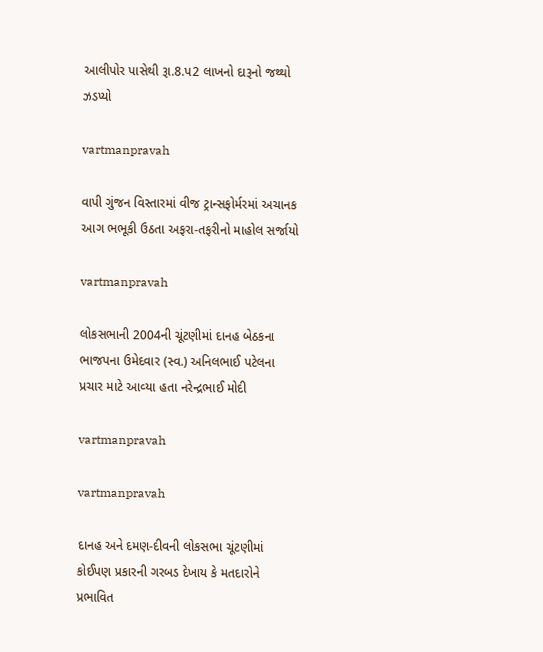આલીપોર પાસેથી રૂા.8.પ2 લાખનો દારૂનો જથ્‍થો ઝડપ્‍યો

vartmanpravah

વાપી ગુંજન વિસ્‍તારમાં વીજ ટ્રાન્‍સફોર્મરમાં અચાનક આગ ભભૂકી ઉઠતા અફરા-તફરીનો માહોલ સર્જાયો

vartmanpravah

લોકસભાની 2004ની ચૂંટણીમાં દાનહ બેઠકના ભાજપના ઉમેદવાર (સ્‍વ.) અનિલભાઈ પટેલના પ્રચાર માટે આવ્‍યા હતા નરેન્‍દ્રભાઈ મોદી

vartmanpravah

vartmanpravah

દાનહ અને દમણ-દીવની લોકસભા ચૂંટણીમાં કોઈપણ પ્રકારની ગરબડ દેખાય કે મતદારોને પ્રભાવિત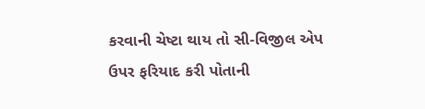કરવાની ચેષ્‍ટા થાય તો સી-વિજીલ એપ ઉપર ફરિયાદ કરી પોતાની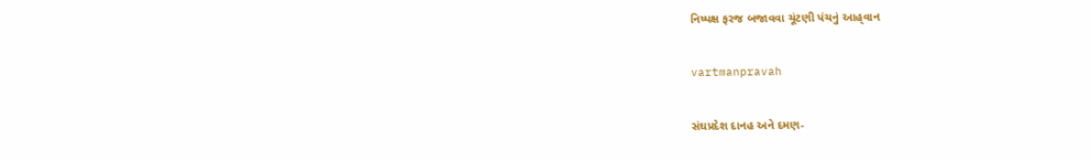નિષ્‍પક્ષ ફરજ બજાવવા ચૂંટણી પંચનું આહ્‌વાન

vartmanpravah

સંઘપ્રદેશ દાનહ અને દમણ-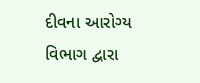દીવના આરોગ્‍ય વિભાગ દ્વારા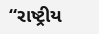“રાષ્‍ટ્રીય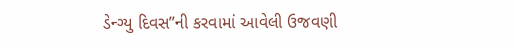ડેન્‍ગ્‍યુ દિવસ”ની કરવામાં આવેલી ઉજવણી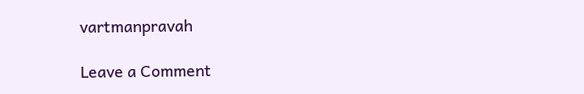vartmanpravah

Leave a Comment